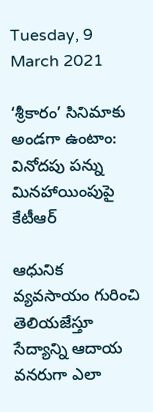Tuesday, 9 March 2021

‘శ్రీకారం’ సినిమాకు అండగా ఉంటాం: వినోదపు పన్ను మినహాయింపుపై కేటీఆర్

ఆధునిక వ్యవసాయం గురించి తెలియజేస్తూ సేద్యాన్ని ఆదాయ వనరుగా ఎలా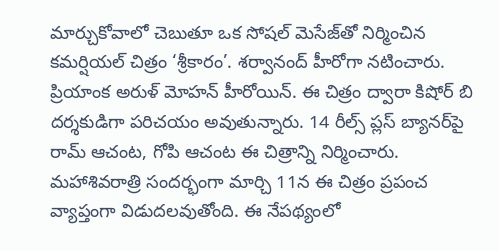మార్చుకోవాలో చెబుతూ ఒక సోషల్ మెసేజ్‌తో నిర్మించిన కమర్షియల్ చిత్రం ‘శ్రీకారం’. శర్వానంద్ హీరోగా నటించారు. ప్రియాంక అరుళ్ మోహన్ హీరోయిన్. ఈ చిత్రం ద్వారా కిషోర్ బి దర్శకుడిగా పరిచయం అవుతున్నారు. 14 రీల్స్ ప్లస్ బ్యానర్‌పై రామ్ ఆచంట, గోపి ఆచంట ఈ చిత్రాన్ని నిర్మించారు. మహాశివరాత్రి సందర్భంగా మార్చి 11న ఈ చిత్రం ప్రపంచ వ్యాప్తంగా విడుదలవుతోంది. ఈ నేపథ్యంలో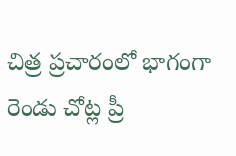చిత్ర ప్రచారంలో భాగంగా రెండు చోట్ల ప్రీ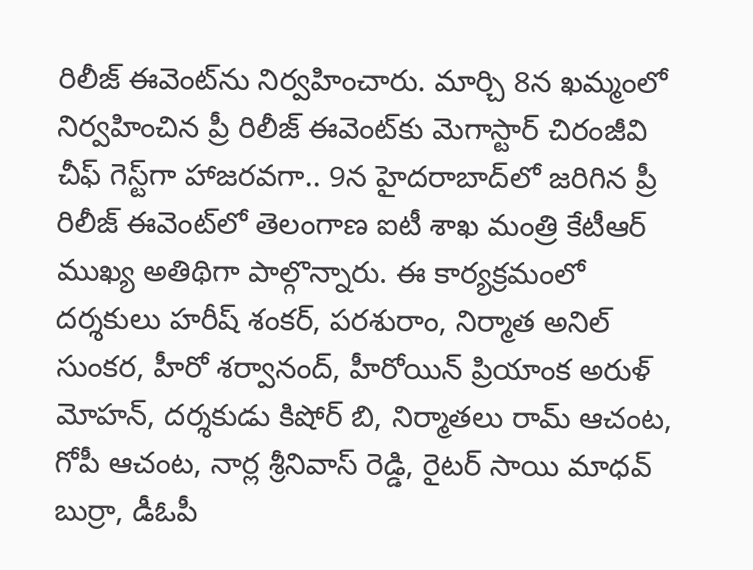రిలీజ్ ఈవెంట్‌ను నిర్వహించారు. మార్చి 8న ఖమ్మంలో నిర్వహించిన ప్రీ రిలీజ్ ఈవెంట్‌కు మెగాస్టార్ చిరంజీవి చీఫ్ గెస్ట్‌గా హాజరవగా.. 9న హైదరాబాద్‌లో జరిగిన ప్రీ రిలీజ్ ఈవెంట్‌లో తెలంగాణ ఐటీ శాఖ మంత్రి కేటీఆర్ ముఖ్య అతిథిగా పాల్గొన్నారు. ఈ కార్యక్రమంలో ద‌ర్శకులు హ‌రీష్ శంక‌ర్‌, ప‌ర‌శురాం, నిర్మాత‌ అనిల్ సుంకర, హీరో శర్వానంద్, హీరోయిన్ ప్రియాంక అరుళ్ మోహన్, దర్శకుడు కిషోర్ బి, నిర్మాతలు రామ్ ఆచంట, గోపీ ఆచంట, నార్ల శ్రీనివాస్ రెడ్డి, రైటర్ సాయి మాధవ్ బుర్రా, డీఓపీ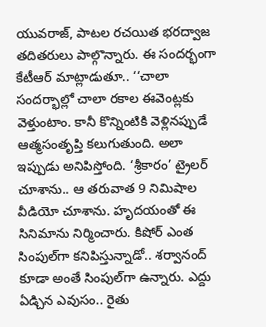యువరాజ్, పాటల రచయిత భరద్వాజ తదిత‌రులు పాల్గొన్నారు. ఈ సందర్భంగా కేటీఆర్ మాట్లాడుతూ.. ‘‘చాలా సందర్భాల్లో చాలా రకాల ఈవెంట్లకు వెళ్తుంటాం. కానీ కొన్నింటికి వెళ్లినప్పుడే ఆత్మసంతృప్తి కలుగుతుంది. అలా ఇప్పుడు అనిపిస్తోంది. ‘శ్రీకారం’ ట్రైలర్ చూశాను.. ఆ తరువాత 9 నిమిషాల వీడియో చూశాను. హృద‌యంతో ఈ సినిమాను నిర్మించారు. కిషోర్ ఎంత సింపుల్‌గా కనిపిస్తున్నాడో.. శర్వానంద్ కూడా అంతే సింపుల్‌గా ఉన్నారు. ఎద్దు ఏడ్చిన ఎవుసం.. రైతు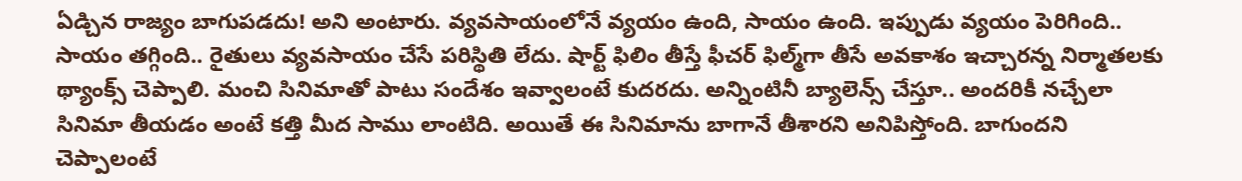ఏడ్చిన రాజ్యం బాగుపడదు! అని అంటారు. వ్యవసాయంలోనే వ్యయం ఉంది, సాయం ఉంది. ఇప్పుడు వ్యయం పెరిగింది.. సాయం తగ్గింది.. రైతులు వ్యవసాయం చేసే పరిస్థితి లేదు. షార్ట్ ఫిలిం తీస్తే ఫీచర్ ఫిల్మ్‌గా తీసే అవకాశం ఇచ్చారన్న నిర్మాతలకు థ్యాంక్స్ చెప్పాలి. మంచి సినిమాతో పాటు సందేశం ఇవ్వాలంటే కుదరదు. అన్నింటినీ బ్యాలెన్స్ చేస్తూ.. అందరికీ నచ్చేలా సినిమా తీయడం అంటే కత్తి మీద సాము లాంటిది. అయితే ఈ సినిమాను బాగానే తీశారని అనిపిస్తోంది. బాగుందని చెప్పాలంటే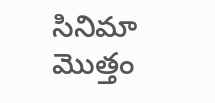సినిమా మొత్తం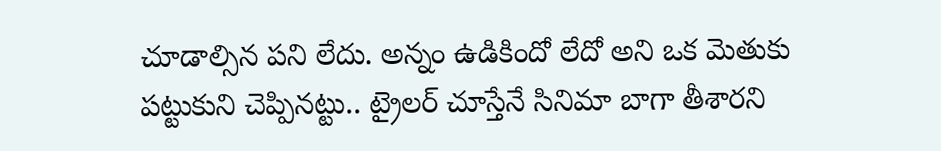చూడాల్సిన పని లేదు. అన్నం ఉడికిందో లేదో అని ఒక మెతుకు పట్టుకుని చెప్పినట్టు.. ట్రైలర్ చూస్తేనే సినిమా బాగా తీశారని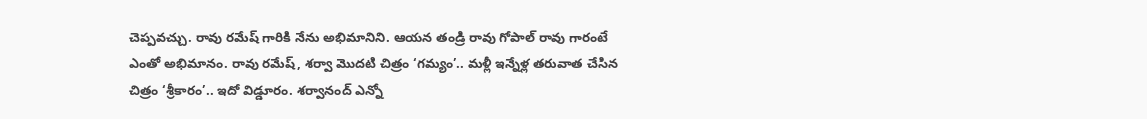చెప్పవచ్చు. రావు రమేష్ గారికి నేను అభిమానిని. ఆయన తండ్రి రావు గోపాల్ రావు గారంటే ఎంతో అభిమానం. రావు రమేష్, శర్వా మొదటి చిత్రం ‘గమ్యం’.. మళ్లీ ఇన్నేళ్ల తరువాత చేసిన చిత్రం ‘శ్రీకారం’.. ఇదో విడ్డూరం. శర్వానంద్ ఎన్నో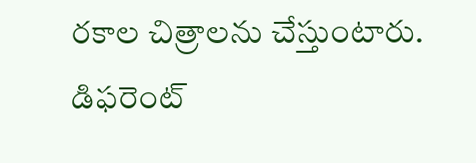రకాల చిత్రాలను చేస్తుంటారు. డిఫరెంట్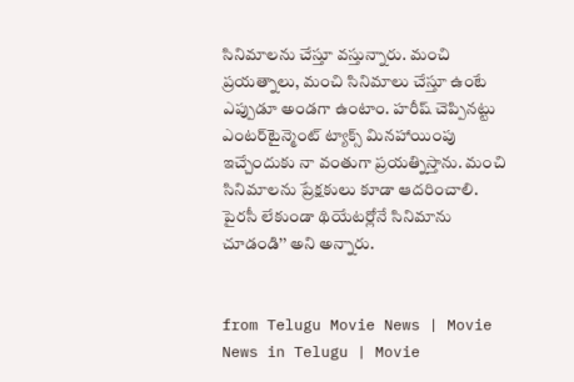సినిమాలను చేస్తూ వస్తున్నారు. మంచి ప్రయత్నాలు, మంచి సినిమాలు చేస్తూ ఉంటే ఎప్పుడూ అండగా ఉంటాం. హ‌రీష్ చెప్పిన‌ట్టు ఎంటర్‌టైన్మెంట్ ట్యాక్స్ మినహాయింపు ఇచ్చేందుకు నా వంతుగా ప్రయత్నిస్తాను. మంచి సినిమాలను ప్రేక్షకులు కూడా ఆదరించాలి. పైరసీ లేకుండా థియేటర్లోనే సినిమాను చూడండి’’ అని అన్నారు.


from Telugu Movie News | Movie News in Telugu | Movie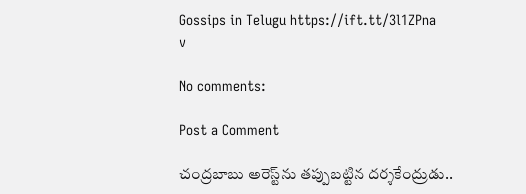Gossips in Telugu https://ift.tt/3l1ZPna
v

No comments:

Post a Comment

చంద్రబాబు అరెస్ట్‌ను తప్పుబట్టిన దర్శకేంద్రుడు..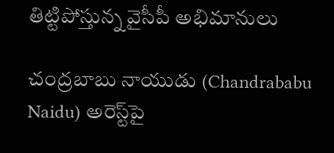తిట్టిపోస్తున్న వైసీపీ అభిమానులు

చంద్రబాబు నాయుడు (Chandrababu Naidu) అరెస్ట్‌పై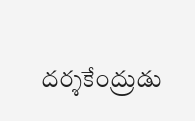దర్శకేంద్రుడు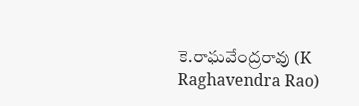కె.రాఘవేంద్రరావు (K Raghavendra Rao)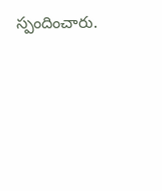స్పందించారు.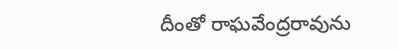దీంతో రాఘవేంద్రరావును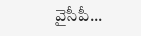వైసీపీ...